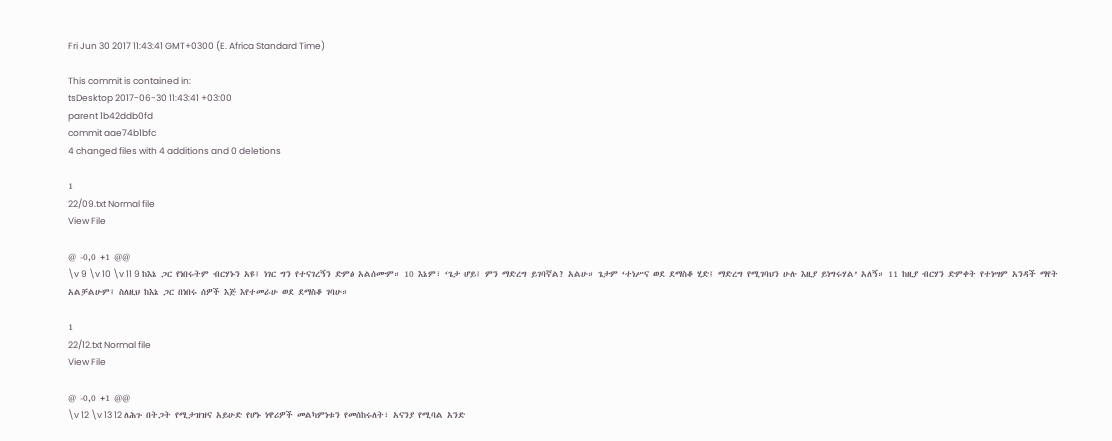Fri Jun 30 2017 11:43:41 GMT+0300 (E. Africa Standard Time)

This commit is contained in:
tsDesktop 2017-06-30 11:43:41 +03:00
parent 1b42ddb0fd
commit aae74b1bfc
4 changed files with 4 additions and 0 deletions

1
22/09.txt Normal file
View File

@ -0,0 +1 @@
\v 9 \v 10 \v 11 9 ከእኔ ጋር የነበሩትም ብርሃኑን አዩ፤ ነገር ግን የተናገረኝን ድምፅ አልሰሙም። 10 እኔም፣ ‘ጌታ ሆይ፤ ምን ማድረግ ይገባኛል? አልሁ። ጌታም ‘ተነሥና ወደ ደማስቆ ሂድ፤ ማድረግ የሚገባህን ሁሉ እዚያ ይነግሩሃል’ አለኝ። 11 ከዚያ ብርሃን ድምቀት የተነሣም አንዳች ማየት አልቻልሁም፤ ስለዚህ ከእኔ ጋር በነበሩ ሰዎች እጅ እየተመራሁ ወደ ደማስቆ ገባሁ።

1
22/12.txt Normal file
View File

@ -0,0 +1 @@
\v 12 \v 13 12 ለሕጉ በትጋት የሚታዝዝና አይሁድ የሆኑ ነዋሪዎች መልካምነቱን የመሰከሩለት፣ አናንያ የሚባል አንድ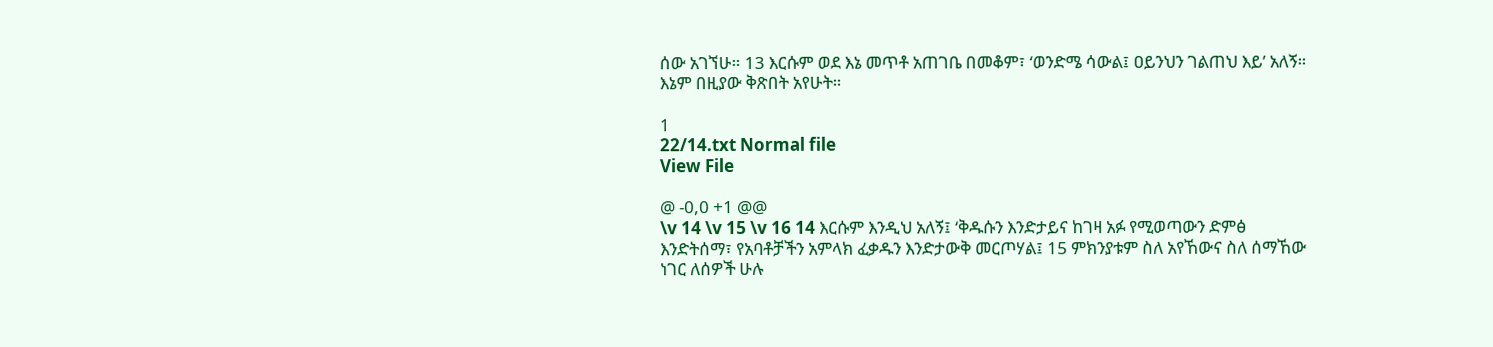ሰው አገኘሁ። 13 እርሱም ወደ እኔ መጥቶ አጠገቤ በመቆም፣ ‘ወንድሜ ሳውል፤ ዐይንህን ገልጠህ እይ’ አለኝ። እኔም በዚያው ቅጽበት አየሁት።

1
22/14.txt Normal file
View File

@ -0,0 +1 @@
\v 14 \v 15 \v 16 14 እርሱም እንዲህ አለኝ፤ ‘ቅዱሱን እንድታይና ከገዛ አፉ የሚወጣውን ድምፅ እንድትሰማ፣ የአባቶቻችን አምላክ ፈቃዱን እንድታውቅ መርጦሃል፤ 15 ምክንያቱም ስለ አየኸውና ስለ ሰማኸው ነገር ለሰዎች ሁሉ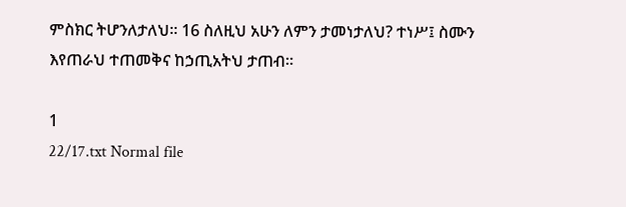ምስክር ትሆንለታለህ። 16 ስለዚህ አሁን ለምን ታመነታለህ? ተነሥ፤ ስሙን እየጠራህ ተጠመቅና ከኃጢአትህ ታጠብ።

1
22/17.txt Normal file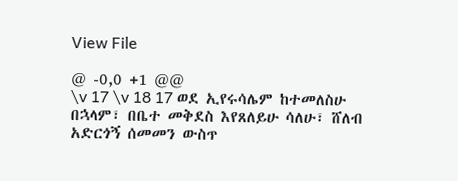View File

@ -0,0 +1 @@
\v 17 \v 18 17 ወደ ኢየሩሳሌም ከተመለስሁ በኋላም፣ በቤተ መቅደስ እየጸለይሁ ሳለሁ፣ ሸለብ አድርጎኝ ሰመመን ውስጥ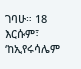ገባሁ። 18 እርሱም፣ ‘ከኢየሩሳሌም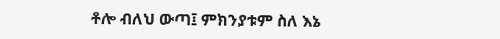ቶሎ ብለህ ውጣ፤ ምክንያቱም ስለ እኔ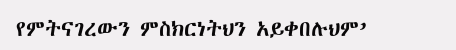የምትናገረውን ምስክርነትህን አይቀበሉህም’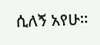ሲለኝ አየሁ።